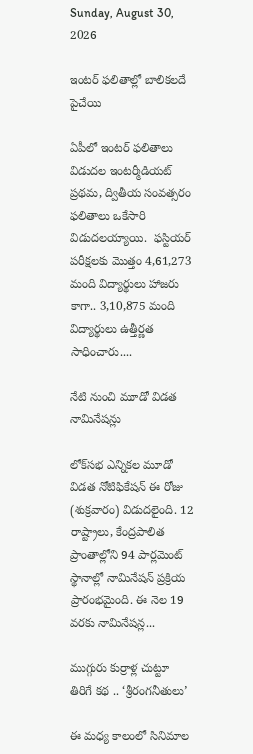Sunday, August 30, 2026

ఇంటర్ ఫలితాల్లో బాలికలదే పైచేయి

ఏపీలో ఇంటర్ ఫలితాలు విడుదల ఇంటర్మీడియట్ ప్రథమ, ద్వితీయ సంవత్సరం ఫలితాలు ఒకేసారి  విడుదలయ్యాయి.  ఫస్టియర్ పరీక్షలకు మొత్తం 4,61,273 మంది విద్యార్థులు హాజరు కాగా.. 3,10,875 మంది విద్యార్థులు ఉత్తీర్ణత సాధించారు....

నేటి నుంచి మూడో విడత నామినేషన్లు

లోక్‌సభ ఎన్నికల మూడో విడత నోటిఫికేషన్‌ ఈ రోజు (శుక్రవారం) విడుదలైంది. 12 రాష్ట్రాలు, కేంద్రపాలిత ప్రాంతాల్లోని 94 పార్లమెంట్‌ స్థానాల్లో నామినేషన్‌ ప్రక్రియ ప్రారంభమైంది. ఈ నెల 19 వరకు నామినేషన్ల...

ముగ్గురు కుర్రాళ్ల చుట్టూ తిరిగే కథ .. ‘శ్రీరంగనీతులు’

ఈ మధ్య కాలంలో సినిమాల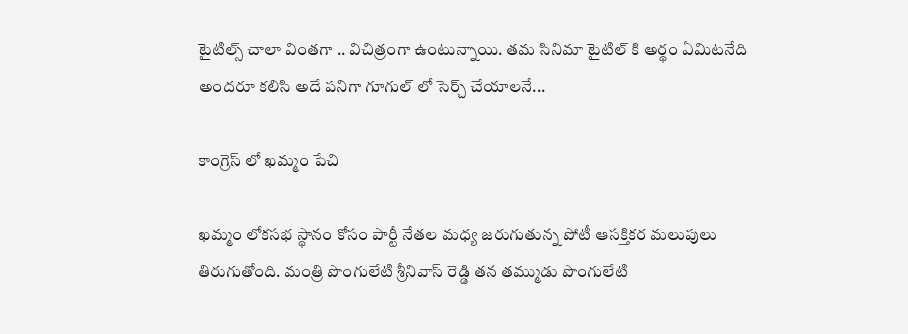టైటిల్స్ చాలా వింతగా .. విచిత్రంగా ఉంటున్నాయి. తమ సినిమా టైటిల్ కి అర్థం ఏమిటనేది అందరూ కలిసి అదే పనిగా గూగుల్ లో సెర్చ్ చేయాలనే...

కాంగ్రెస్ లో ఖమ్మం పేచి

ఖమ్మం లోకసభ స్థానం కోసం పార్టీ నేతల మధ్య జరుగుతున్న పోటీ ఆసక్తికర మలుపులు తిరుగుతోంది. మంత్రి పొంగులేటి శ్రీనివాస్ రెడ్డి తన తమ్ముడు పొంగులేటి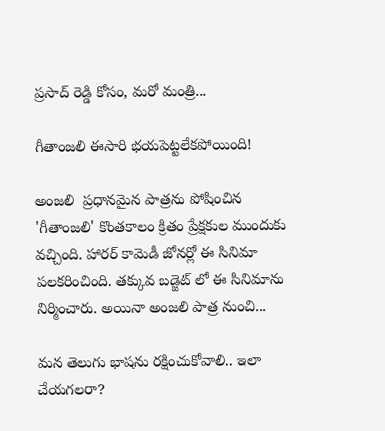ప్రసాద్ రెడ్డి కోసం, మరో మంత్రి...

గీతాంజలి ఈసారి భయపెట్టలేకపోయింది!

అంజలి  ప్రధానమైన పాత్రను పోషించిన 'గీతాంజలి' కొంతకాలం క్రితం ప్రేక్షకుల ముందుకు వచ్చింది. హారర్ కామెడీ జోనర్లో ఈ సినిమా పలకరించింది. తక్కువ బడ్జెట్ లో ఈ సినిమాను నిర్మించారు. అయినా అంజలి పాత్ర నుంచి...

మన తెలుగు భాషను రక్షించుకోవాలి.. ఇలా చేయగలరా?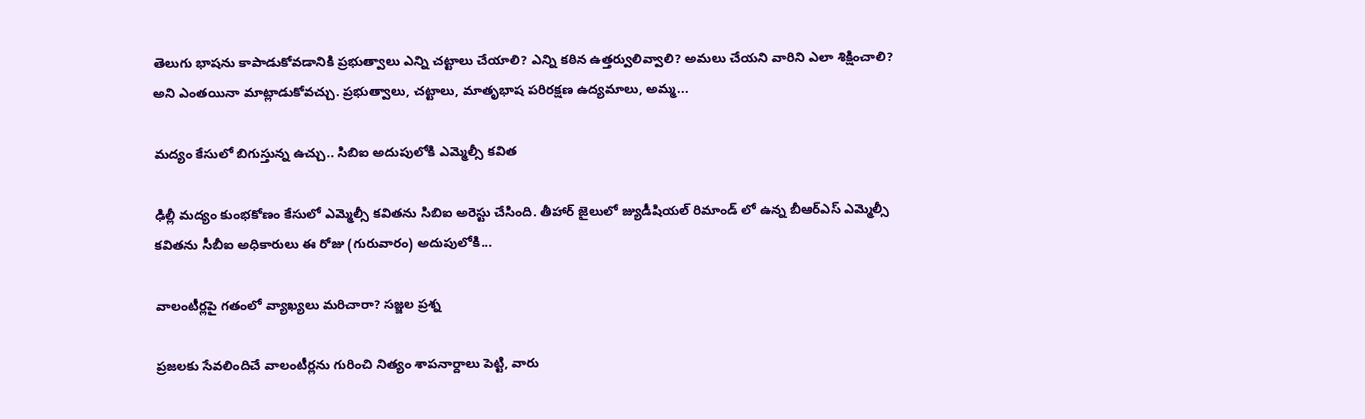తెలుగు భాషను కాపాడుకోవడానికి ప్రభుత్వాలు ఎన్ని చట్టాలు చేయాలి? ఎన్ని కఠిన ఉత్తర్వులివ్వాలి? అమలు చేయని వారిని ఎలా శిక్షించాలి? అని ఎంతయినా మాట్లాడుకోవచ్చు. ప్రభుత్వాలు, చట్టాలు, మాతృభాష పరిరక్షణ ఉద్యమాలు, అమ్మ...

మద్యం కేసులో బిగుస్తున్న ఉచ్చు.. సిబిఐ అదుపులోకి ఎమ్మెల్సీ కవిత

ఢిల్లీ మద్యం కుంభకోణం కేసులో ఎమ్మెల్సీ కవితను సిబిఐ అరెస్టు చేసింది. తీహార్ జైలులో జ్యుడీషియల్ రిమాండ్ లో ఉన్న బీఆర్ఎస్ ఎమ్మెల్సీ కవితను సీబీఐ అధికారులు ఈ రోజు (గురువారం) అదుపులోకి...

వాలంటీర్లపై గతంలో వ్యాఖ్యలు మరిచారా? సజ్జల ప్రశ్న

ప్రజలకు సేవలిందిచే వాలంటీర్లను గురించి నిత్యం శాపనార్దాలు పెట్టి, వారు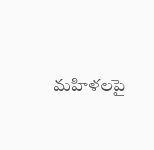మహిళలపై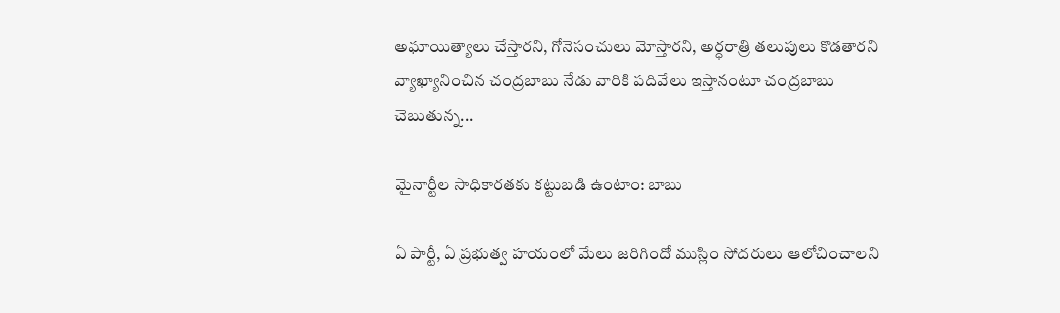అఘాయిత్యాలు చేస్తారని, గోనెసంచులు మోస్తారని, అర్ధరాత్రి తలుపులు కొడతారని వ్యాఖ్యానించిన చంద్రబాబు నేడు వారికి పదివేలు ఇస్తానంటూ చంద్రబాబు చెబుతున్న...

మైనార్టీల సాధికారతకు కట్టుబడి ఉంటాం: బాబు

ఏ పార్టీ, ఏ ప్రభుత్వ హయంలో మేలు జరిగిందో ముస్లిం సోదరులు ఆలోచించాలని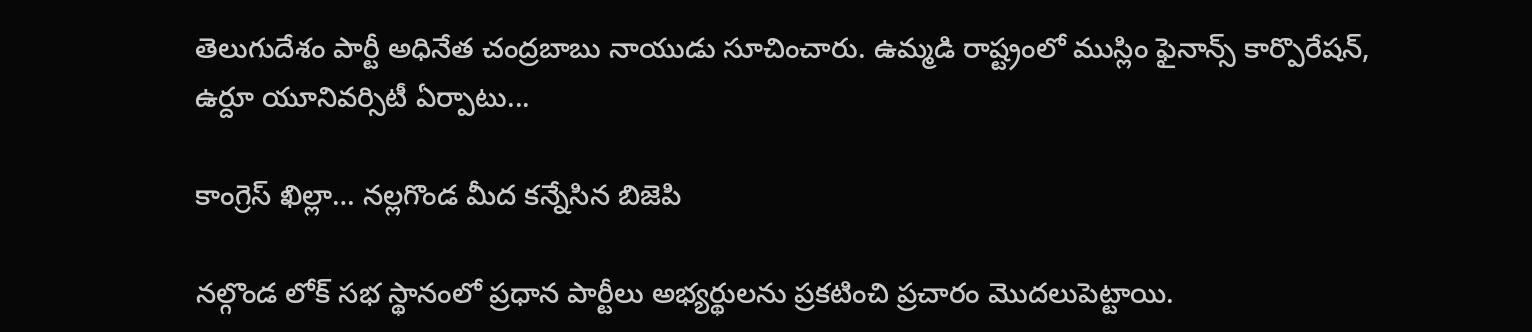తెలుగుదేశం పార్టీ అధినేత చంద్రబాబు నాయుడు సూచించారు. ఉమ్మడి రాష్ట్రంలో ముస్లిం ఫైనాన్స్ కార్పొరేషన్, ఉర్దూ యూనివర్సిటీ ఏర్పాటు...

కాంగ్రెస్ ఖిల్లా… నల్లగొండ మీద కన్నేసిన బిజెపి

నల్గొండ లోక్ సభ స్థానంలో ప్రధాన పార్టీలు అభ్యర్థులను ప్రకటించి ప్రచారం మొదలుపెట్టాయి.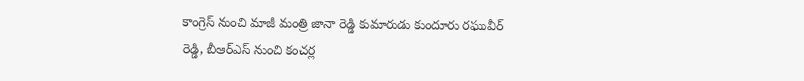కాంగ్రెస్ నుంచి మాజీ మంత్రి జానా రెడ్డి కుమారుడు కుందూరు రఘువీర్ రెడ్డి, బీఆర్ఎస్ నుంచి కంచర్ల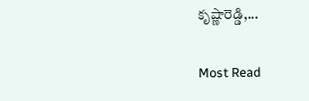కృష్ణారెడ్డి,...

Most Read